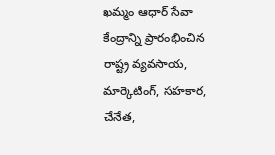ఖమ్మం ఆధార్ సేవా కేంద్రాన్ని ప్రారంభించిన రాష్ట్ర వ్యవసాయ, మార్కెటింగ్, సహకార, చేనేత,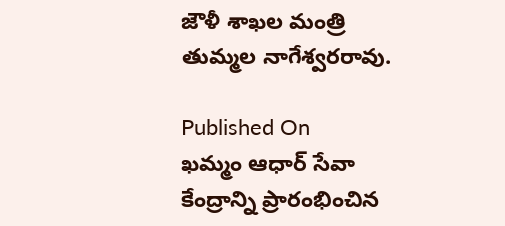జౌళీ శాఖల మంత్రి తుమ్మల నాగేశ్వరరావు.

Published On
ఖమ్మం ఆధార్ సేవా కేంద్రాన్ని ప్రారంభించిన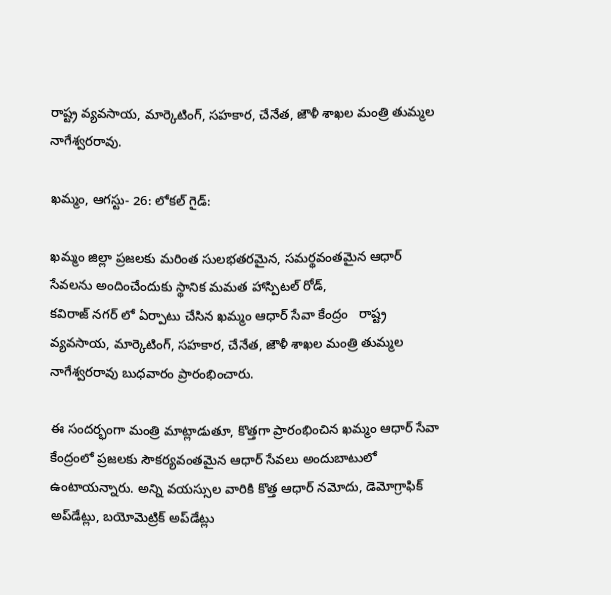రాష్ట్ర వ్యవసాయ, మార్కెటింగ్, సహకార, చేనేత, జౌళీ శాఖల మంత్రి తుమ్మల నాగేశ్వరరావు.

ఖమ్మం, ఆగస్టు- 26: లోకల్ గైడ్:

ఖమ్మం జిల్లా ప్రజలకు మరింత సులభతరమైన, సమర్థవంతమైన ఆధార్ సేవలను అందించేందుకు స్థానిక మమత హాస్పిటల్ రోడ్,
కవిరాజ్ నగర్ లో ఏర్పాటు చేసిన ఖమ్మం ఆధార్ సేవా కేంద్రం   రాష్ట్ర వ్యవసాయ, మార్కెటింగ్, సహకార, చేనేత, జౌళీ శాఖల మంత్రి తుమ్మల నాగేశ్వరరావు బుధవారం ప్రారంభించారు.

ఈ సందర్భంగా మంత్రి మాట్లాడుతూ, కొత్తగా ప్రారంభించిన ఖమ్మం ఆధార్ సేవా కేంద్రంలో ప్రజలకు సౌకర్యవంతమైన ఆధార్ సేవలు అందుబాటులో ఉంటాయన్నారు. అన్ని వయస్సుల వారికి కొత్త ఆధార్ నమోదు, డెమోగ్రాఫిక్ అప్‌డేట్లు, బయోమెట్రిక్ అప్‌డేట్లు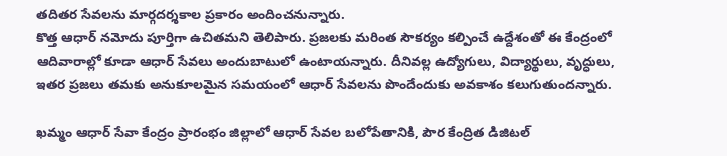తదితర సేవలను మార్గదర్శకాల ప్రకారం అందించనున్నారు.
కొత్త ఆధార్ నమోదు పూర్తిగా ఉచితమని తెలిపారు. ప్రజలకు మరింత సౌకర్యం కల్పించే ఉద్దేశంతో ఈ కేంద్రంలో ఆదివారాల్లో కూడా ఆధార్ సేవలు అందుబాటులో ఉంటాయన్నారు. దీనివల్ల ఉద్యోగులు, విద్యార్థులు, వృద్ధులు, ఇతర ప్రజలు తమకు అనుకూలమైన సమయంలో ఆధార్ సేవలను పొందేందుకు అవకాశం కలుగుతుందన్నారు.

ఖమ్మం ఆధార్ సేవా కేంద్రం ప్రారంభం జిల్లాలో ఆధార్ సేవల బలోపేతానికి, పౌర కేంద్రిత డిజిటల్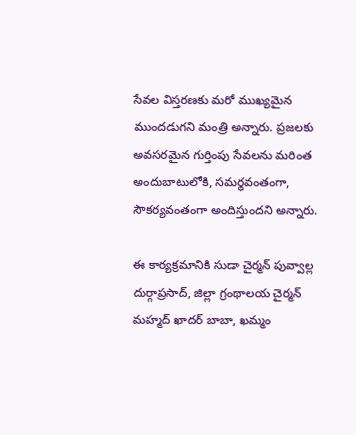సేవల విస్తరణకు మరో ముఖ్యమైన ముందడుగని మంత్రి అన్నారు. ప్రజలకు అవసరమైన గుర్తింపు సేవలను మరింత అందుబాటులోకి, సమర్థవంతంగా, సౌకర్యవంతంగా అందిస్తుందని అన్నారు.

ఈ కార్యక్రమానికి సుడా చైర్మన్ పువ్వాల్ల దుర్గాప్రసాద్, జిల్లా గ్రంథాలయ చైర్మన్ మహ్మద్ ఖాదర్ బాబా, ఖమ్మం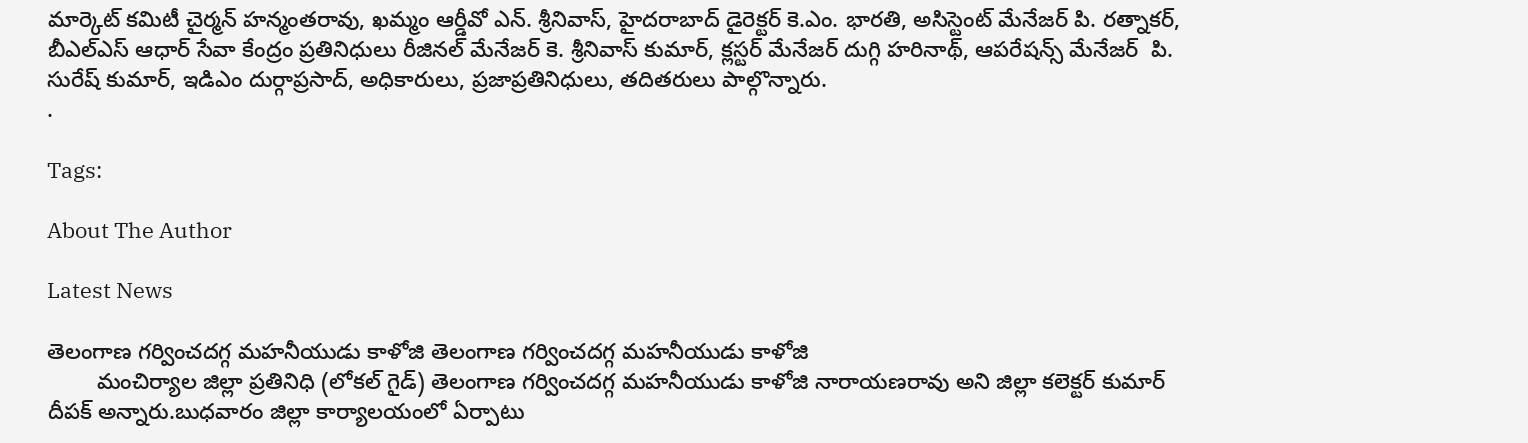మార్కెట్ కమిటీ చైర్మన్ హన్మంతరావు, ఖమ్మం ఆర్డీవో ఎన్. శ్రీనివాస్, హైదరాబాద్ డైరెక్టర్ కె.ఎం. భారతి, అసిస్టెంట్ మేనేజర్ పి. రత్నాకర్, బీఎల్‌ఎస్ ఆధార్ సేవా కేంద్రం ప్రతినిధులు రీజినల్ మేనేజర్ కె. శ్రీనివాస్ కుమార్, క్లస్టర్ మేనేజర్ దుగ్గి హరినాథ్, ఆపరేషన్స్ మేనేజర్  పి. సురేష్ కుమార్, ఇడిఎం దుర్గాప్రసాద్, అధికారులు, ప్రజాప్రతినిధులు, తదితరులు పాల్గొన్నారు.
.

Tags:

About The Author

Latest News

తెలంగాణ గర్వించదగ్గ మహనీయుడు కాళోజి తెలంగాణ గర్వించదగ్గ మహనీయుడు కాళోజి
        మంచిర్యాల జిల్లా ప్రతినిధి (లోకల్ గైడ్) తెలంగాణ గర్వించదగ్గ మహనీయుడు కాళోజి నారాయణరావు అని జిల్లా కలెక్టర్ కుమార్ దీపక్ అన్నారు.బుధవారం జిల్లా కార్యాలయంలో ఏర్పాటు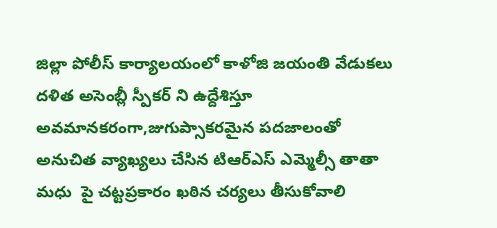జిల్లా పోలీస్ కార్యాలయంలో కాళోజి జయంతి వేడుకలు
దళిత అసెంబ్లీ స్పీకర్ ని ఉద్దేశిస్తూ అవమానకరంగా,జుగుప్సాకరమైన పదజాలంతో అనుచిత వ్యాఖ్యలు చేసిన టిఆర్ఎస్ ఎమ్మెల్సీ తాతా మధు  పై చట్టప్రకారం ఖఠిన చర్యలు తీసుకోవాలి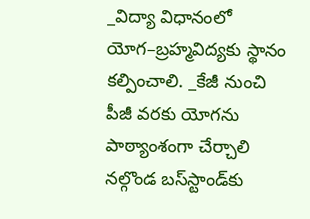_విద్యా విధానంలో యోగ–బ్రహ్మవిద్యకు స్థానం కల్పించాలి. _కేజీ నుంచి పీజీ వరకు యోగను పాఠ్యాంశంగా చేర్చాలి
నల్గొండ బస్‌స్టాండ్‌కు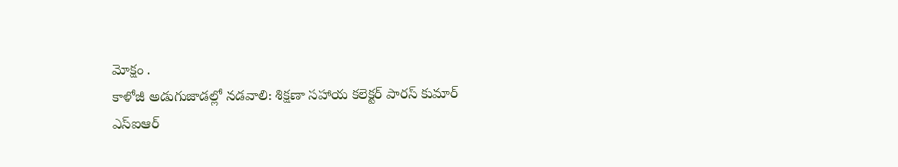మోక్షం .
కాళోజీ అడుగుజాడల్లో నడవాలి: శిక్షణా సహాయ కలెక్టర్ పారస్ కుమార్
ఎస్‌ఐఆర్‌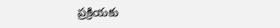ప్రక్రియకు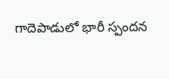గాదెపాడులో భారీ స్పందన